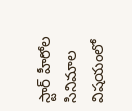స్టార్ హీరోల సినిమాల విషయంలో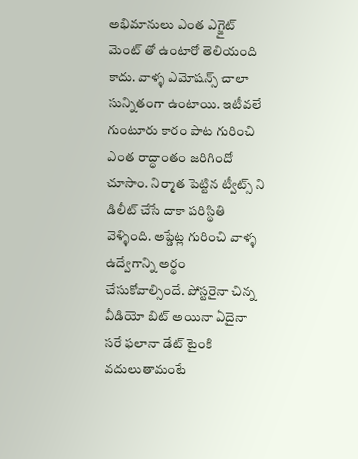అభిమానులు ఎంత ఎగ్జైట్ మెంట్ తో ఉంటారో తెలియంది కాదు. వాళ్ళ ఎమోషన్స్ చాలా సున్నితంగా ఉంటాయి. ఇటీవలే గుంటూరు కారం పాట గురించి ఎంత రాద్ధాంతం జరిగిందో చూసాం. నిర్మాత పెట్టిన ట్వీట్స్ ని డిలీట్ చేసే దాకా పరిస్థితి వెళ్ళింది. అప్డేట్ల గురించి వాళ్ళ ఉద్వేగాన్ని అర్థం చేసుకోవాల్సిందే. పోస్టరైనా చిన్న వీడియో బిట్ అయినా ఏదైనా సరే ఫలానా డేట్ టైంకి వదులుతామంటే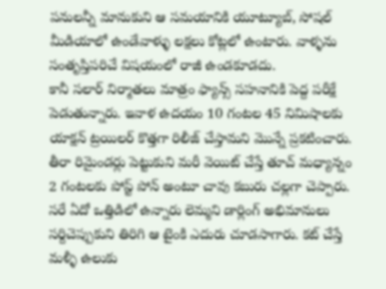పనులన్నీ మానుకుని ఆ సమయానికి యూట్యూబ్, సోషల్ మీడియాలో ఉండేవాళ్ళు లక్షలు కోట్లలో ఉంటారు. వాళ్ళను సంతృప్తిపరిచే విషయంలో రాజీ ఉండకూడదు.
కానీ సలార్ నిర్మాతలు మాత్రం ఫ్యాన్స్ సహనానికి పెద్ద పరీక్షే పెడుతున్నారు. ఇవాళ ఉదయం 10 గంటల 45 నిమిషాలకు యాక్షన్ ట్రయిలర్ కొత్తగా రిలీజ్ చేస్తామని మొన్నే ప్రకటించారు. తీరా రిమైండర్లు పెట్టుకుని మరీ వెయిట్ చేస్తే తూచ్ మధ్యాన్నం 2 గంటలకు పోస్ట్ పోన్ అంటూ చావు కబురు చల్లగా చెప్పారు. సరే ఏదో ఒత్తిడిలో ఉన్నారు లెమ్మని డార్లింగ్ అభిమానులు సర్దిచెప్పుకుని తిరిగి ఆ టైంకి ఎదురు చూడసాగారు. కట్ చేస్తే మళ్ళీ ఉలుకు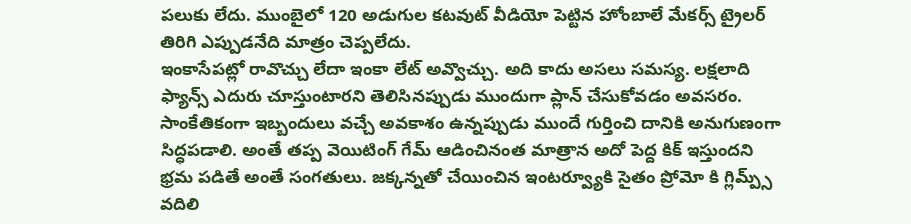పలుకు లేదు. ముంబైలో 120 అడుగుల కటవుట్ వీడియో పెట్టిన హోంబాలే మేకర్స్ ట్రైలర్ తిరిగి ఎప్పుడనేది మాత్రం చెప్పలేదు.
ఇంకాసేపట్లో రావొచ్చు లేదా ఇంకా లేట్ అవ్వొచ్చు. అది కాదు అసలు సమస్య. లక్షలాది ఫ్యాన్స్ ఎదురు చూస్తుంటారని తెలిసినప్పుడు ముందుగా ప్లాన్ చేసుకోవడం అవసరం. సాంకేతికంగా ఇబ్బందులు వచ్చే అవకాశం ఉన్నప్పుడు ముందే గుర్తించి దానికి అనుగుణంగా సిద్ధపడాలి. అంతే తప్ప వెయిటింగ్ గేమ్ ఆడించినంత మాత్రాన అదో పెద్ద కిక్ ఇస్తుందని భ్రమ పడితే అంతే సంగతులు. జక్కన్నతో చేయించిన ఇంటర్వ్యూకి సైతం ప్రోమో కి గ్లిమ్ప్స్ వదిలి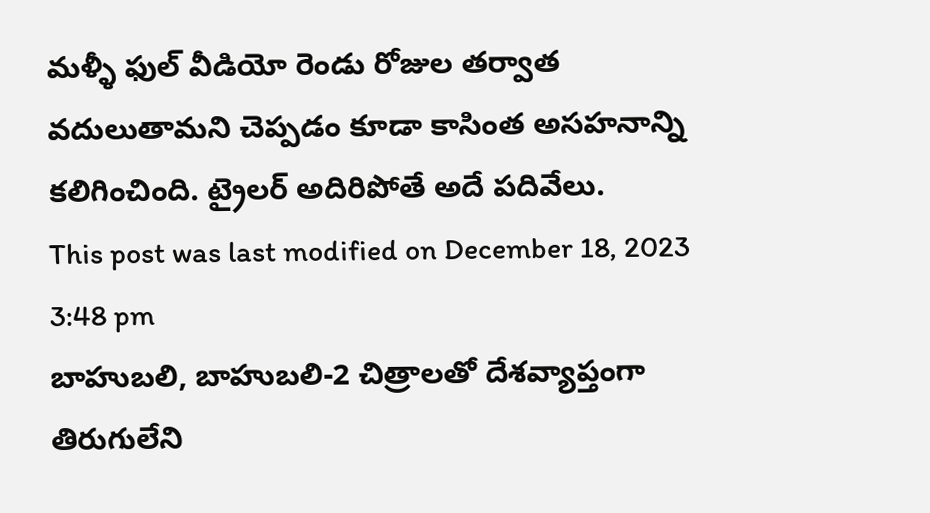మళ్ళీ ఫుల్ వీడియో రెండు రోజుల తర్వాత వదులుతామని చెప్పడం కూడా కాసింత అసహనాన్ని కలిగించింది. ట్రైలర్ అదిరిపోతే అదే పదివేలు.
This post was last modified on December 18, 2023 3:48 pm
బాహుబలి, బాహుబలి-2 చిత్రాలతో దేశవ్యాప్తంగా తిరుగులేని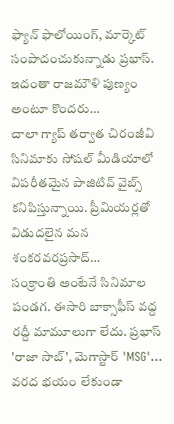ఫ్యాన్ ఫాలోయింగ్, మార్కెట్ సంపాదంచుకున్నాడు ప్రభాస్. ఇదంతా రాజమౌళి పుణ్యం అంటూ కొందరు…
చాలా గ్యాప్ తర్వాత చిరంజీవి సినిమాకు సోషల్ మీడియాలో విపరీతమైన పాజిటివ్ వైబ్స్ కనిపిస్తున్నాయి. ప్రీమియర్లతో విడుదలైన మన శంకరవరప్రసాద్…
సంక్రాంతి అంటేనే సినిమాల పండగ. ఈసారి బాక్సాఫీస్ వద్ద రద్దీ మామూలుగా లేదు. ప్రభాస్ 'రాజా సాబ్', మెగాస్టార్ 'MSG'…
వరద భయం లేకుండా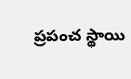ప్రపంచ స్థాయి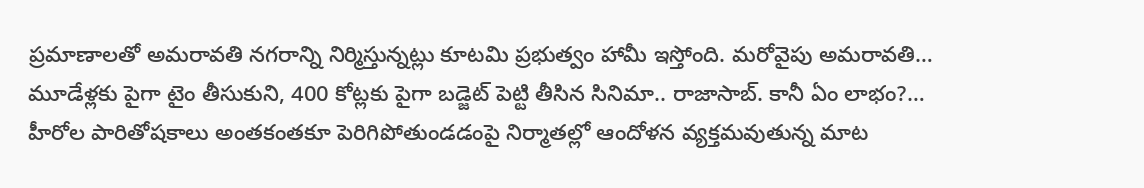ప్రమాణాలతో అమరావతి నగరాన్ని నిర్మిస్తున్నట్లు కూటమి ప్రభుత్వం హామీ ఇస్తోంది. మరోవైపు అమరావతి…
మూడేళ్లకు పైగా టైం తీసుకుని, 400 కోట్లకు పైగా బడ్జెట్ పెట్టి తీసిన సినిమా.. రాజాసాబ్. కానీ ఏం లాభం?…
హీరోల పారితోషకాలు అంతకంతకూ పెరిగిపోతుండడంపై నిర్మాతల్లో ఆందోళన వ్యక్తమవుతున్న మాట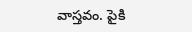వాస్తవం. పైకి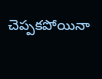చెప్పకపోయినా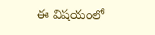ఈ విషయంలో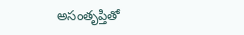అసంతృప్తితో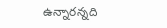ఉన్నారన్నది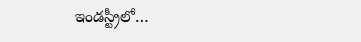ఇండస్ట్రీలో…